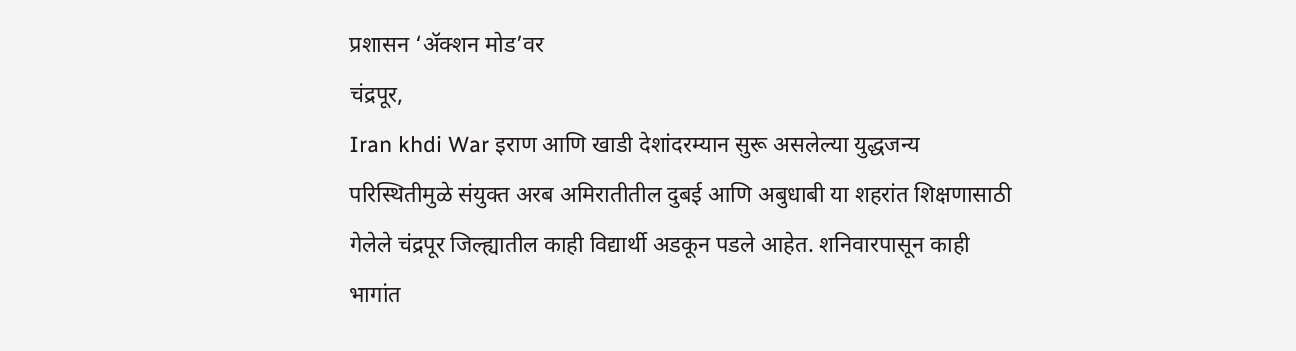प्रशासन ‘ॲक्शन मोड’वर
चंद्रपूर,
Iran khdi War इराण आणि खाडी देशांदरम्यान सुरू असलेल्या युद्धजन्य परिस्थितीमुळे संयुक्त अरब अमिरातीतील दुबई आणि अबुधाबी या शहरांत शिक्षणासाठी गेलेले चंद्रपूर जिल्ह्यातील काही विद्यार्थी अडकून पडले आहेत. शनिवारपासून काही भागांत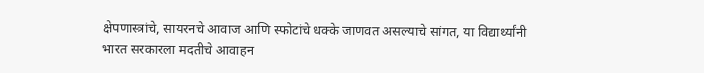क्षेपणास्त्रांचे, सायरनचे आवाज आणि स्फोटांचे धक्के जाणवत असल्याचे सांगत, या विद्यार्थ्यांनी भारत सरकारला मदतीचे आवाहन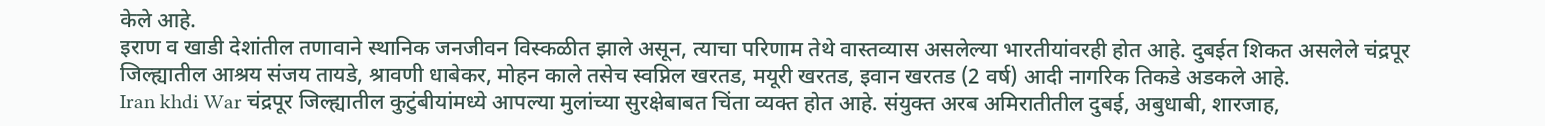केले आहे.
इराण व खाडी देशांतील तणावाने स्थानिक जनजीवन विस्कळीत झाले असून, त्याचा परिणाम तेथे वास्तव्यास असलेल्या भारतीयांवरही होत आहे. दुबईत शिकत असलेले चंद्रपूर जिल्ह्यातील आश्रय संजय तायडे, श्रावणी धाबेकर, मोहन काले तसेच स्वप्निल खरतड, मयूरी खरतड, इवान खरतड (2 वर्ष) आदी नागरिक तिकडे अडकले आहे.
Iran khdi War चंद्रपूर जिल्ह्यातील कुटुंबीयांमध्ये आपल्या मुलांच्या सुरक्षेबाबत चिंता व्यक्त होत आहे. संयुक्त अरब अमिरातीतील दुबई, अबुधाबी, शारजाह,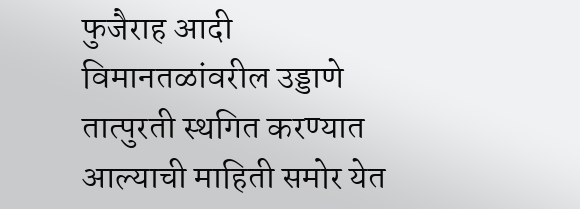फुजैराह आदी विमानतळांवरील उड्डाणे तात्पुरती स्थगित करण्यात आल्याची माहिती समोर येत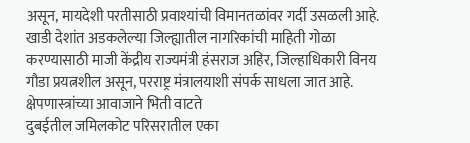असून, मायदेशी परतीसाठी प्रवाश्यांची विमानतळांवर गर्दी उसळली आहे. खाडी देशांत अडकलेल्या जिल्ह्यातील नागरिकांची माहिती गोळा करण्यासाठी माजी केंद्रीय राज्यमंत्री हंसराज अहिर, जिल्हाधिकारी विनय गौडा प्रयत्नशील असून, परराष्ट्र मंत्रालयाशी संपर्क साधला जात आहे.
क्षेपणास्त्रांच्या आवाजाने भिती वाटते
दुबईतील जमिलकोट परिसरातील एका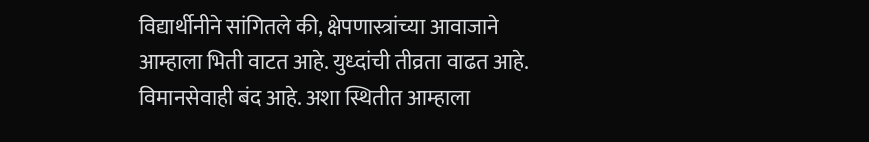विद्यार्थीनीने सांगितले की, क्षेपणास्त्रांच्या आवाजाने आम्हाला भिती वाटत आहे. युध्दांची तीव्रता वाढत आहे. विमानसेवाही बंद आहे. अशा स्थितीत आम्हाला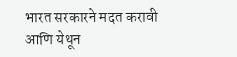भारत सरकारने मदत करावी आणि येथून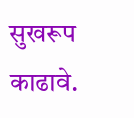सुखरूप काढावे.